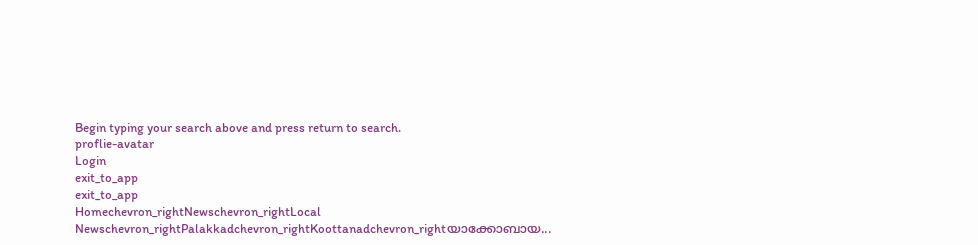Begin typing your search above and press return to search.
proflie-avatar
Login
exit_to_app
exit_to_app
Homechevron_rightNewschevron_rightLocal Newschevron_rightPalakkadchevron_rightKoottanadchevron_rightയാക്കോബായ...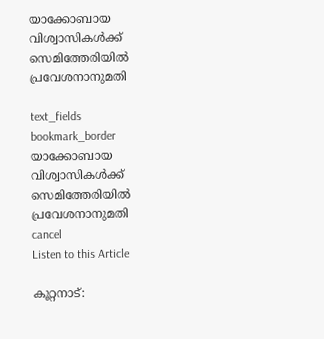യാക്കോബായ വിശ്വാസികൾക്ക് സെമിത്തേരിയിൽ പ്രവേശനാനുമതി

text_fields
bookmark_border
യാക്കോബായ വിശ്വാസികൾക്ക് സെമിത്തേരിയിൽ പ്രവേശനാനുമതി
cancel
Listen to this Article

കൂറ്റനാട്: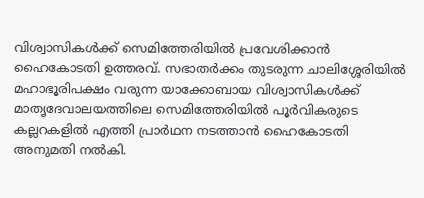വിശ്വാസികൾക്ക് സെമിത്തേരിയിൽ പ്രവേശിക്കാൻ ഹൈകോടതി ഉത്തരവ്. സഭാതർക്കം തുടരുന്ന ചാലിശ്ശേരിയിൽ മഹാഭൂരിപക്ഷം വരുന്ന യാക്കോബായ വിശ്വാസികൾക്ക് മാതൃദേവാലയത്തിലെ സെമിത്തേരിയിൽ പൂർവികരുടെ കല്ലറകളിൽ എത്തി പ്രാർഥന നടത്താൻ ഹൈകോടതി അനുമതി നൽകി.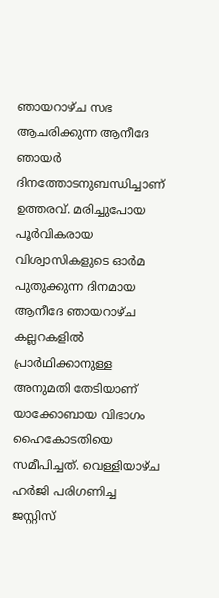ഞായറാഴ്ച സഭ ആചരിക്കുന്ന ആനീദേ ഞായർ ദിനത്തോടനുബന്ധിച്ചാണ് ഉത്തരവ്. മരിച്ചുപോയ പൂർവികരായ വിശ്വാസികളുടെ ഓർമ പുതുക്കുന്ന ദിനമായ ആനീദേ ഞായറാഴ്ച കല്ലറകളിൽ പ്രാർഥിക്കാനുള്ള അനുമതി തേടിയാണ് യാക്കോബായ വിഭാഗം ഹൈകോടതിയെ സമീപിച്ചത്. വെള്ളിയാഴ്ച ഹർജി പരിഗണിച്ച ജസ്റ്റിസ്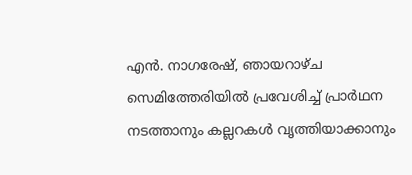എൻ. നാഗരേഷ്, ഞായറാഴ്ച സെമിത്തേരിയിൽ പ്രവേശിച്ച് പ്രാർഥന നടത്താനും കല്ലറകൾ വൃത്തിയാക്കാനും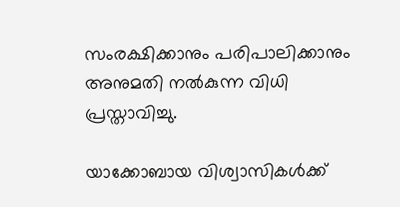സംരക്ഷിക്കാനും പരിപാലിക്കാനും അനുമതി നൽകുന്ന വിധി പ്രസ്താവിച്ചു.

യാക്കോബായ വിശ്വാസികൾക്ക്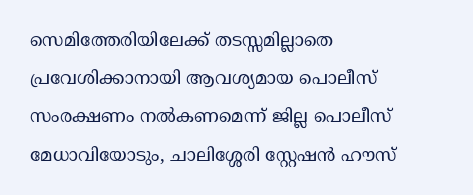സെമിത്തേരിയിലേക്ക് തടസ്സമില്ലാതെ പ്രവേശിക്കാനായി ആവശ്യമായ പൊലീസ് സംരക്ഷണം നൽകണമെന്ന് ജില്ല പൊലീസ് മേധാവിയോടും, ചാലിശ്ശേരി സ്റ്റേഷൻ ഹൗസ്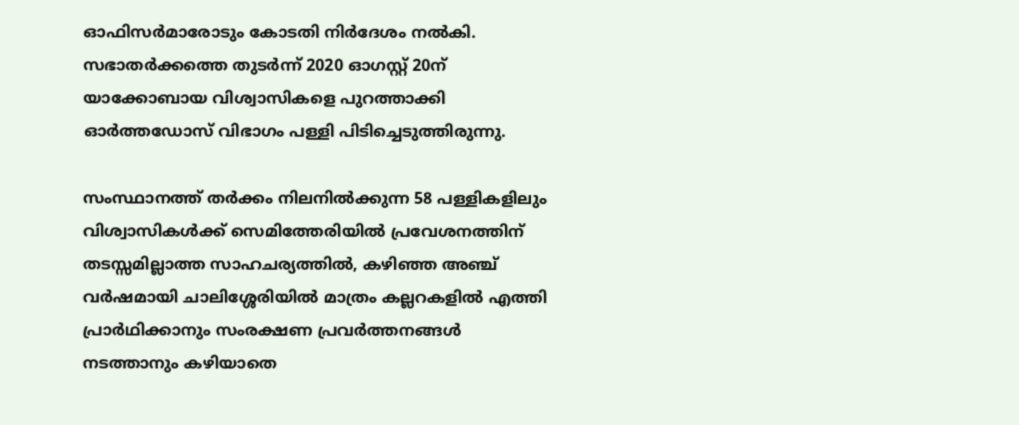ഓഫിസർമാരോടും കോടതി നിർദേശം നൽകി. സഭാതർക്കത്തെ തുടർന്ന് 2020 ഓഗസ്റ്റ് 20ന് യാക്കോബായ വിശ്വാസികളെ പുറത്താക്കി ഓര്‍ത്തഡോസ് വിഭാഗം പള്ളി പിടിച്ചെടുത്തിരുന്നു.

സംസ്ഥാനത്ത് തർക്കം നിലനിൽക്കുന്ന 58 പള്ളികളിലും വിശ്വാസികൾക്ക് സെമിത്തേരിയിൽ പ്രവേശനത്തിന് തടസ്സമില്ലാത്ത സാഹചര്യത്തിൽ, കഴിഞ്ഞ അഞ്ച് വർഷമായി ചാലിശ്ശേരിയിൽ മാത്രം കല്ലറകളിൽ എത്തി പ്രാർഥിക്കാനും സംരക്ഷണ പ്രവർത്തനങ്ങൾ നടത്താനും കഴിയാതെ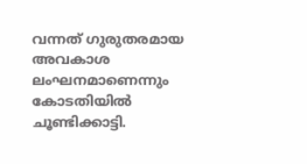വന്നത് ഗുരുതരമായ അവകാശ ലംഘനമാണെന്നും കോടതിയിൽ ചൂണ്ടിക്കാട്ടി.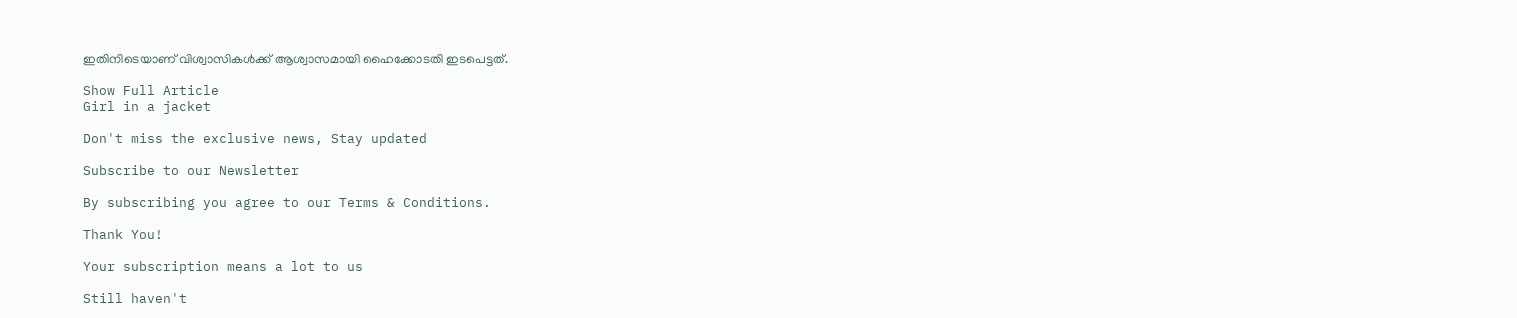ഇതിനിടെയാണ് വിശ്വാസികൾക്ക് ആശ്വാസമായി ഹൈക്കോടതി ഇടപെട്ടത്.

Show Full Article
Girl in a jacket

Don't miss the exclusive news, Stay updated

Subscribe to our Newsletter

By subscribing you agree to our Terms & Conditions.

Thank You!

Your subscription means a lot to us

Still haven't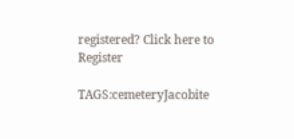registered? Click here to Register

TAGS:cemeteryJacobite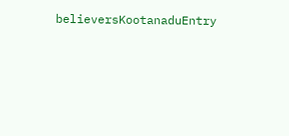believersKootanaduEntry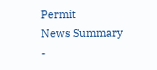Permit
News Summary -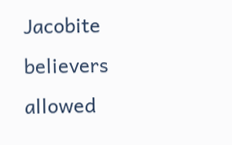Jacobite believers allowed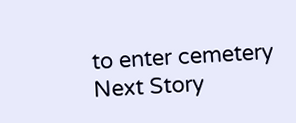to enter cemetery
Next Story